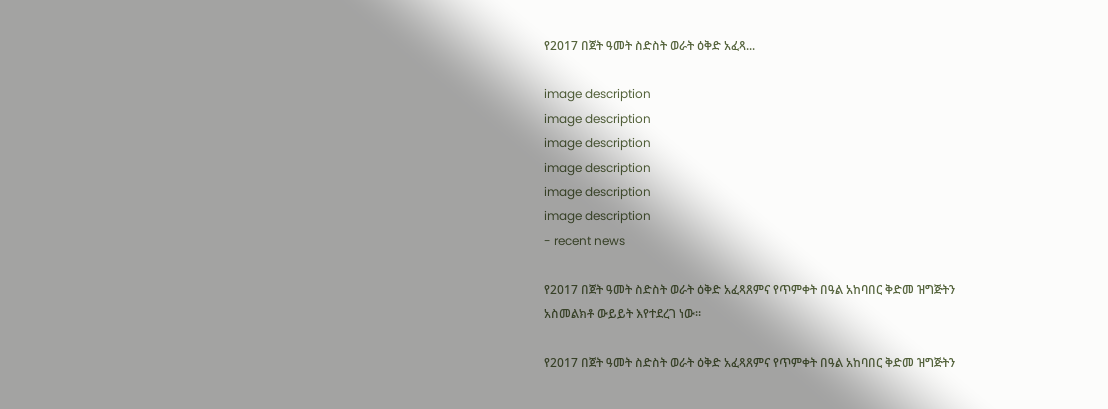የ2017 በጀት ዓመት ስድስት ወራት ዕቅድ አፈጻ...

image description
image description
image description
image description
image description
image description
- recent news

የ2017 በጀት ዓመት ስድስት ወራት ዕቅድ አፈጻጸምና የጥምቀት በዓል አከባበር ቅድመ ዝግጅትን አስመልክቶ ውይይት እየተደረገ ነው።

የ2017 በጀት ዓመት ስድስት ወራት ዕቅድ አፈጻጸምና የጥምቀት በዓል አከባበር ቅድመ ዝግጅትን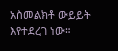አስመልክቶ ውይይት እየተደረገ ነው።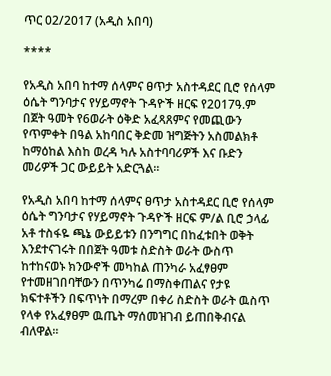ጥር 02/2017 (አዲስ አበባ)

****

የአዲስ አበባ ከተማ ሰላምና ፀጥታ አስተዳደር ቢሮ የሰላም ዕሴት ግንባታና የሃይማኖት ጉዳዮች ዘርፍ የ2017ዓ.ም በጀት ዓመት የ6ወራት ዕቅድ አፈጻጸምና የመጪውን የጥምቀት በዓል አከባበር ቅድመ ዝግጅትን አስመልክቶ ከማዕከል እስከ ወረዳ ካሉ አስተባባሪዎች እና ቡድን መሪዎች ጋር ውይይት አድርጓል።

የአዲስ አበባ ከተማ ሰላምና ፀጥታ አስተዳደር ቢሮ የሰላም ዕሴት ግንባታና የሃይማኖት ጉዳዮች ዘርፍ ም/ል ቢሮ ኃላፊ አቶ ተስፋዬ ጫኔ ውይይቱን በንግግር በከፈቱበት ወቅት እንደተናገሩት በበጀት ዓመቱ ስድስት ወራት ውስጥ ከተከናወኑ ክንውኖች መካከል ጠንካራ አፈፃፀም የተመዘገበባቸውን በጥንካሬ በማስቀጠልና የታዩ ክፍተቶችን በፍጥነት በማረም በቀሪ ስድስት ወራት ዉስጥ የላቀ የአፈፃፀም ዉጤት ማሰመዝገብ ይጠበቅብናል ብለዋል፡፡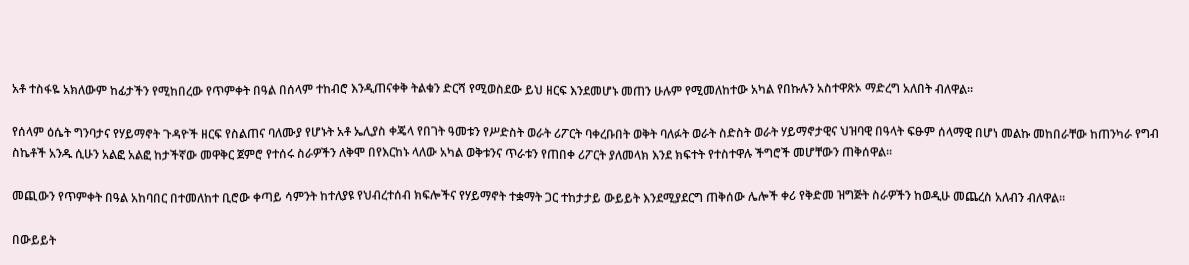አቶ ተስፋዬ አክለውም ከፊታችን የሚከበረው የጥምቀት በዓል በሰላም ተከብሮ እንዲጠናቀቅ ትልቁን ድርሻ የሚወስደው ይህ ዘርፍ እንደመሆኑ መጠን ሁሉም የሚመለከተው አካል የበኩሉን አስተዋጽኦ ማድረግ አለበት ብለዋል።

የሰላም ዕሴት ግንባታና የሃይማኖት ጉዳዮች ዘርፍ የስልጠና ባለሙያ የሆኑት አቶ ኤሊያስ ቀጄላ የበገት ዓመቱን የሥድስት ወራት ሪፖርት ባቀረቡበት ወቅት ባለፉት ወራት ስድስት ወራት ሃይማኖታዊና ህዝባዊ በዓላት ፍፁም ሰላማዊ በሆነ መልኩ መከበራቸው ከጠንካራ የግብ ስኬቶች አንዱ ሲሁን አልፎ አልፎ ከታችኛው መዋቅር ጀምሮ የተሰሩ ስራዎችን ለቅሞ በየእርከኑ ላለው አካል ወቅቱንና ጥራቱን የጠበቀ ሪፖርት ያለመላክ እንደ ክፍተት የተስተዋሉ ችግሮች መሆቸውን ጠቅሰዋል፡፡

መጪውን የጥምቀት በዓል አከባበር በተመለከተ ቢሮው ቀጣይ ሳምንት ከተለያዩ የህብረተሰብ ክፍሎችና የሃይማኖት ተቋማት ጋር ተከታታይ ውይይት እንደሚያደርግ ጠቅሰው ሌሎች ቀሪ የቅድመ ዝግጅት ስራዎችን ከወዲሁ መጨረስ አለብን ብለዋል።

በውይይት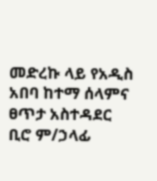መድረኩ ላይ የአዲስ አበባ ከተማ ሰላምና ፀጥታ አስተዳደር ቢሮ ም/ኃላፊ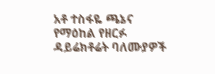አቶ ተስፋዬ ጫኔና የማዕከል የዘርፉ ዳይሬክቶሬት ባለሙያዎች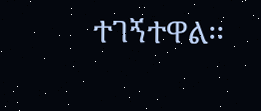ተገኝተዋል፡፡